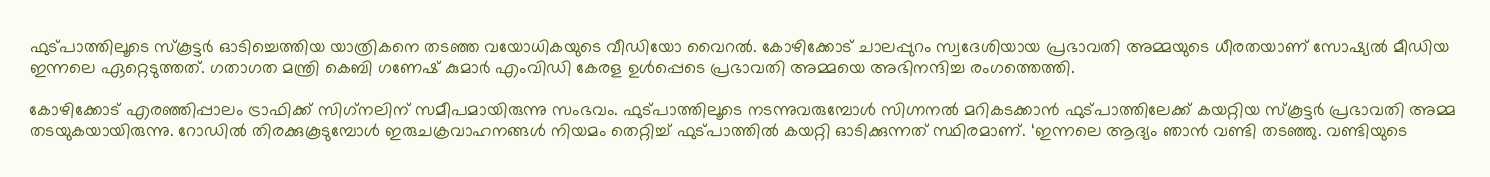ഫുട്പാത്തിലൂടെ സ്‌കൂട്ടര്‍ ഓടിച്ചെത്തിയ യാത്രികനെ തടഞ്ഞ വയോധികയുടെ വീഡിയോ വൈറല്‍. കോഴിക്കോട് ചാലപ്പുറം സ്വദേശിയായ പ്രഭാവതി അമ്മയുടെ ധീരതയാണ് സോഷ്യല്‍ മീഡിയ ഇന്നലെ ഏറ്റെടുത്തത്. ഗതാഗത മന്ത്രി കെബി ഗണേഷ് കുമാര്‍ എംവിഡി കേരള ഉള്‍പ്പെടെ പ്രഭാവതി അമ്മയെ അഭിനന്ദിച്ച രംഗത്തെത്തി.

കോഴിക്കോട് എരഞ്ഞിപ്പാലം ട്രാഫിക്ക് സിഗ്‌നലിന് സമീപമായിരുന്നു സംഭവം. ഫുട്പാത്തിലൂടെ നടന്നുവരുമ്പോള്‍ സിഗ്നനല്‍ മറികടക്കാന്‍ ഫുട്പാത്തിലേക്ക് കയറ്റിയ സ്‌കൂട്ടര്‍ പ്രഭാവതി അമ്മ തടയുകയായിരുന്നു. റോഡില്‍ തിരക്കുകൂടുമ്പോള്‍ ഇരുചക്രവാഹനങ്ങള്‍ നിയമം തെറ്റിച്ച് ഫുട്പാത്തില്‍ കയറ്റി ഓടിക്കുന്നത് സ്ഥിരമാണ്. ‘ഇന്നലെ ആദ്യം ഞാന്‍ വണ്ടി തടഞ്ഞു. വണ്ടിയുടെ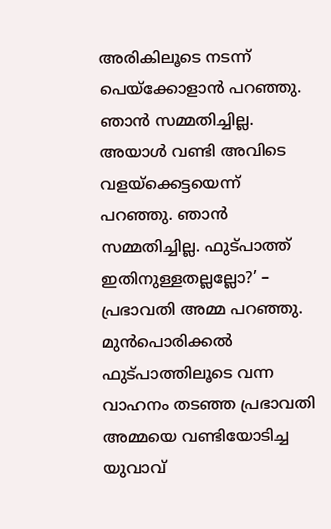അരികിലൂടെ നടന്ന് പെയ്‌ക്കോളാന്‍ പറഞ്ഞു. ഞാന്‍ സമ്മതിച്ചില്ല. അയാള്‍ വണ്ടി അവിടെ വളയ്‌ക്കെട്ടയെന്ന് പറഞ്ഞു. ഞാന്‍ സമ്മതിച്ചില്ല. ഫുട്പാത്ത് ഇതിനുള്ളതല്ലല്ലോ?’ – പ്രഭാവതി അമ്മ പറഞ്ഞു. മുന്‍പൊരിക്കല്‍ ഫുട്പാത്തിലൂടെ വന്ന വാഹനം തടഞ്ഞ പ്രഭാവതി അമ്മയെ വണ്ടിയോടിച്ച യുവാവ്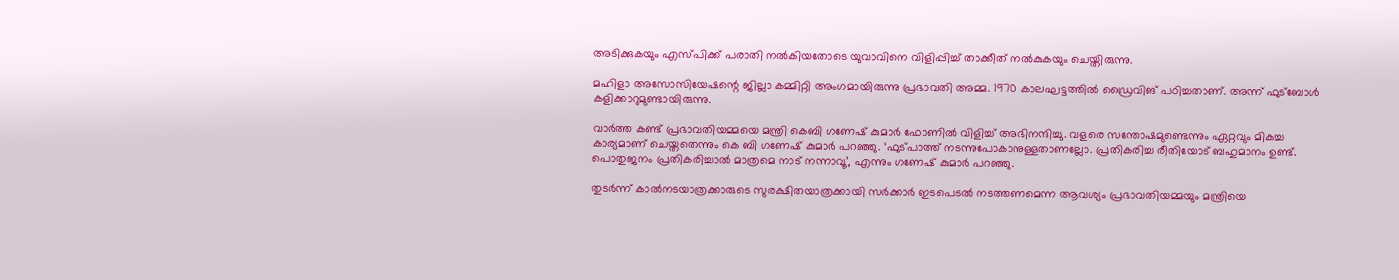അടിക്കുകയും എസ്പിക്ക് പരാതി നല്‍കിയതോടെ യുവാവിനെ വിളിപ്പിച്ച് താക്കീത് നല്‍കുകയും ചെയ്തിരുന്നു.

മഹിളാ അസോസിയേഷന്റെ ജില്ലാ കമ്മിറ്റി അംഗമായിരുന്നു പ്രഭാവതി അമ്മ. 1970 കാലഘട്ടത്തില്‍ ഡ്രൈവിങ് പഠിച്ചതാണ്. അന്ന് ഫുട്‌ബോള്‍ കളിക്കാറുമുണ്ടായിരുന്നു.

വാര്‍ത്ത കണ്ട് പ്രഭാവതിയമ്മയെ മന്ത്രി കെബി ഗണേഷ് കുമാര്‍ ഫോണില്‍ വിളിച്ച് അഭിനന്ദിച്ചു. വളരെ സന്തോഷമുണ്ടെന്നും ഏറ്റവും മികച്ച കാര്യമാണ് ചെയ്തതെന്നും കെ ബി ഗണേഷ് കുമാര്‍ പറഞ്ഞു. ‘ഫുട്പാത്ത് നടന്നുപോകാനുള്ളതാണല്ലോ. പ്രതികരിച്ച രീതിയോട് ബഹുമാനം ഉണ്ട്. പൊതുജനം പ്രതികരിച്ചാല്‍ മാത്രമെ നാട് നന്നാവൂ’, എന്നും ഗണേഷ് കുമാര്‍ പറഞ്ഞു.

തുടര്‍ന്ന് കാല്‍നടയാത്രക്കാരുടെ സുരക്ഷിതയാത്രക്കായി സര്‍ക്കാര്‍ ഇടപെടല്‍ നടത്തണമെന്ന ആവശ്യം പ്രഭാവതിയമ്മയും മന്ത്രിയെ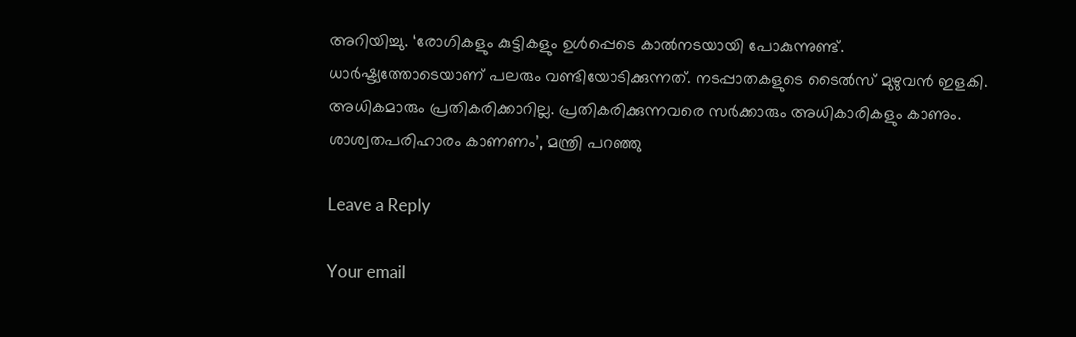അറിയിച്ചു. ‘രോഗികളും കുട്ടികളും ഉള്‍പ്പെടെ കാല്‍നടയായി പോകുന്നുണ്ട്. ധാര്‍ഷ്ട്യത്തോടെയാണ് പലരും വണ്ടിയോടിക്കുന്നത്. നടപ്പാതകളുടെ ടൈല്‍സ് മുഴുവന്‍ ഇളകി. അധികമാരും പ്രതികരിക്കാറില്ല. പ്രതികരിക്കുന്നവരെ സര്‍ക്കാരും അധികാരികളും കാണും. ശാശ്വതപരിഹാരം കാണണം’, മന്ത്രി പറഞ്ഞു

Leave a Reply

Your email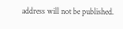address will not be published.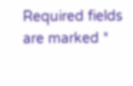Required fields are marked *